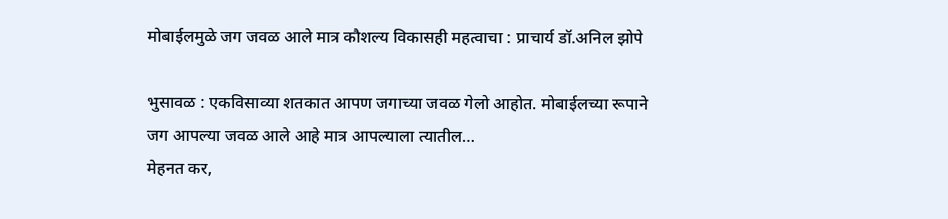मोबाईलमुळे जग जवळ आले मात्र कौशल्य विकासही महत्वाचा : प्राचार्य डॉ.अनिल झोपे

भुसावळ : एकविसाव्या शतकात आपण जगाच्या जवळ गेलो आहोत. मोबाईलच्या रूपाने जग आपल्या जवळ आले आहे मात्र आपल्याला त्यातील…
मेहनत कर,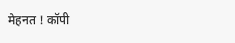मेहनत ! कॉपी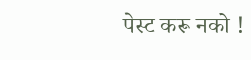पेस्ट करू नको !